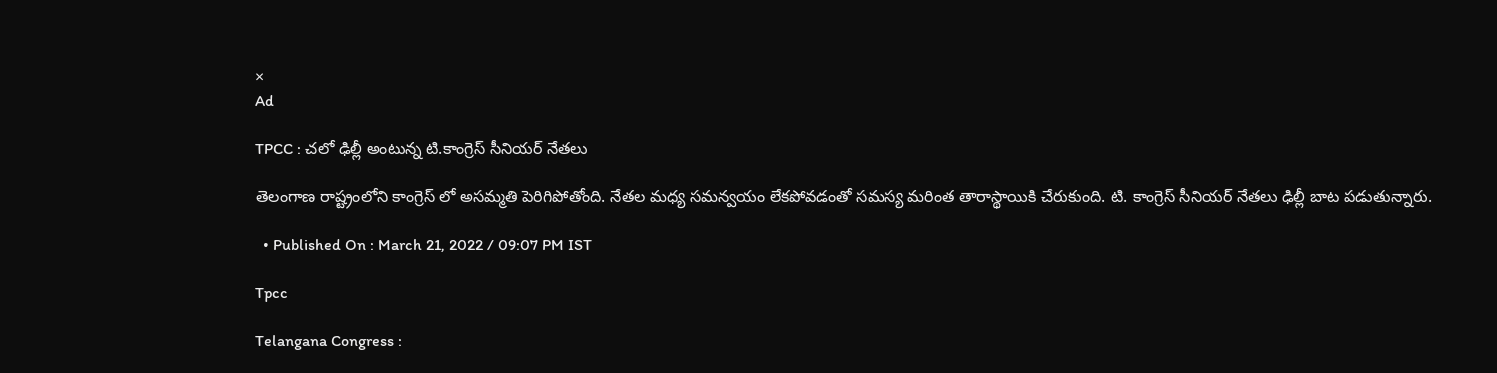×
Ad

TPCC : చలో ఢిల్లీ అంటున్న టి.కాంగ్రెస్ సీనియర్ నేతలు

తెలంగాణ రాష్ట్రంలోని కాంగ్రెస్ లో అసమ్మతి పెరిగిపోతోంది. నేతల మధ్య సమన్వయం లేకపోవడంతో సమస్య మరింత తారాస్థాయికి చేరుకుంది. టి. కాంగ్రెస్ సీనియర్ నేతలు ఢిల్లీ బాట పడుతున్నారు.

  • Published On : March 21, 2022 / 09:07 PM IST

Tpcc

Telangana Congress :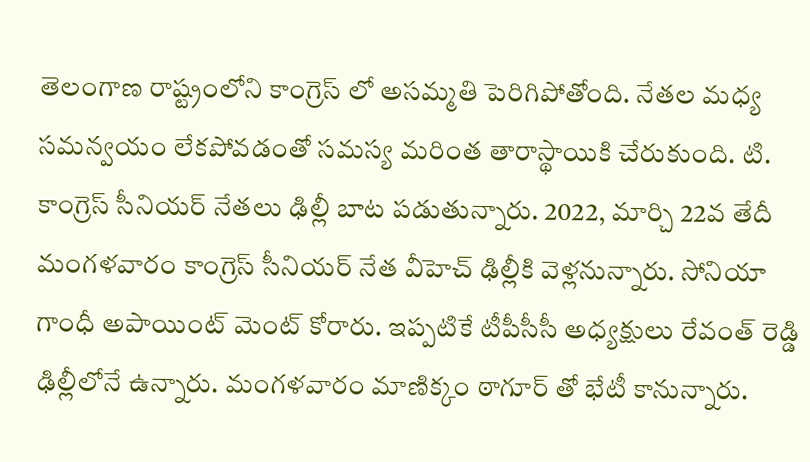తెలంగాణ రాష్ట్రంలోని కాంగ్రెస్ లో అసమ్మతి పెరిగిపోతోంది. నేతల మధ్య సమన్వయం లేకపోవడంతో సమస్య మరింత తారాస్థాయికి చేరుకుంది. టి. కాంగ్రెస్ సీనియర్ నేతలు ఢిల్లీ బాట పడుతున్నారు. 2022, మార్చి 22వ తేదీ మంగళవారం కాంగ్రెస్ సీనియర్ నేత వీహెచ్ ఢిల్లీకి వెళ్లనున్నారు. సోనియా గాంధీ అపాయింట్ మెంట్ కోరారు. ఇప్పటికే టీపీసీసీ అధ్యక్షులు రేవంత్ రెడ్డి ఢిల్లీలోనే ఉన్నారు. మంగళవారం మాణిక్కం ఠాగూర్ తో భేటీ కానున్నారు.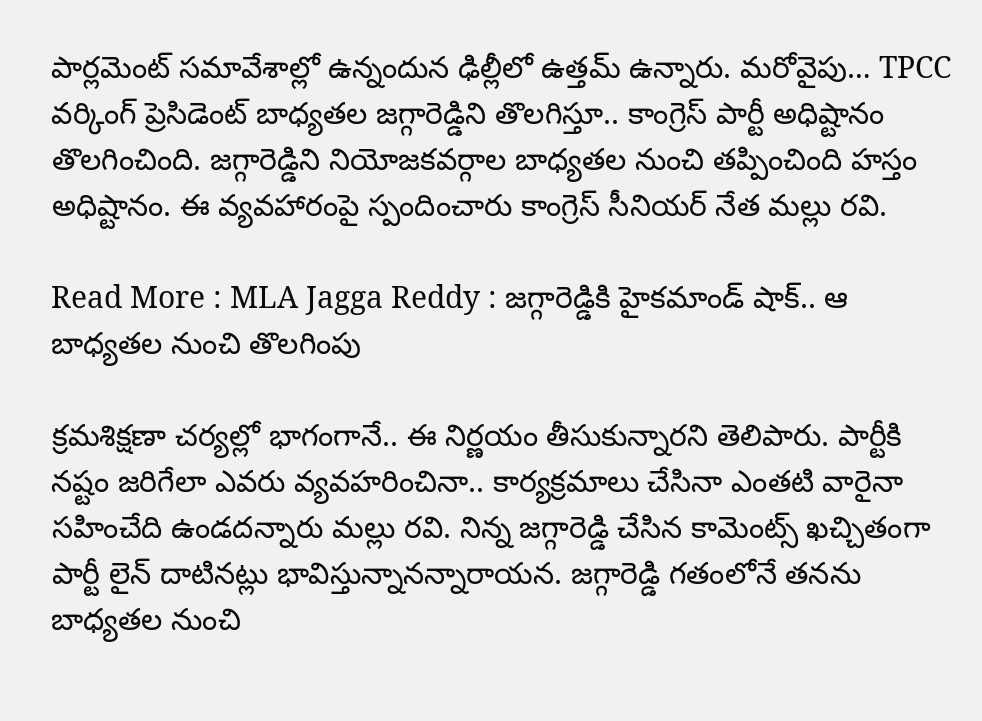పార్లమెంట్ సమావేశాల్లో ఉన్నందున ఢిల్లీలో ఉత్తమ్ ఉన్నారు. మరోవైపు… TPCC వర్కింగ్‌ ప్రెసిడెంట్‌ బాధ్యతల జగ్గారెడ్డిని తొలగిస్తూ.. కాంగ్రెస్‌ పార్టీ అధిష్టానం తొలగించింది. జగ్గారెడ్డిని నియోజకవర్గాల బాధ్యతల నుంచి తప్పించింది హస్తం అధిష్టానం. ఈ వ్యవహారంపై స్పందించారు కాంగ్రెస్‌ సీనియర్‌ నేత మల్లు రవి.

Read More : MLA Jagga Reddy : జగ్గారెడ్డికి హైకమాండ్ షాక్.. ఆ బాధ్యతల నుంచి తొలగింపు

క్రమశిక్షణా చర్యల్లో భాగంగానే.. ఈ నిర్ణయం తీసుకున్నారని తెలిపారు. పార్టీకి నష్టం జరిగేలా ఎవరు వ్యవహరించినా.. కార్యక్రమాలు చేసినా ఎంతటి వారైనా సహించేది ఉండదన్నారు మల్లు రవి. నిన్న జగ్గారెడ్డి చేసిన కామెంట్స్ ఖచ్చితంగా పార్టీ లైన్ దాటినట్లు భావిస్తున్నానన్నారాయన. జగ్గారెడ్డి గతంలోనే తనను బాధ్యతల నుంచి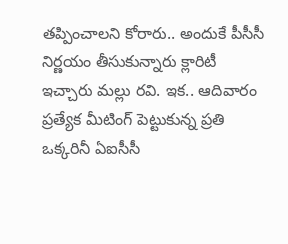తప్పించాలని కోరారు.. అందుకే పీసీసీ నిర్ణయం తీసుకున్నారు క్లారిటీ ఇచ్చారు మల్లు రవి. ఇక.. ఆదివారం ప్రత్యేక మీటింగ్ పెట్టుకున్న ప్రతి ఒక్కరినీ ఏఐసీసీ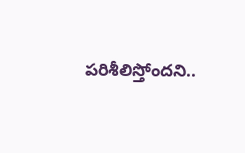పరిశీలిస్తోందని..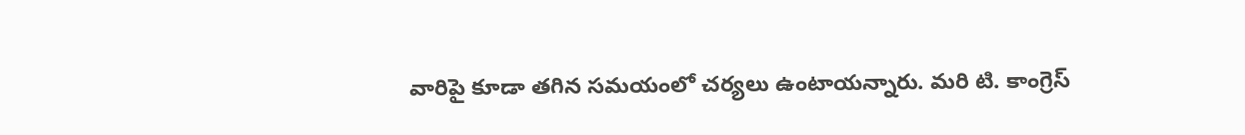వారిపై కూడా తగిన సమయంలో చర్యలు ఉంటాయన్నారు. మరి టి. కాంగ్రెస్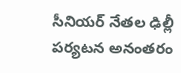సీనియర్ నేతల ఢిల్లీ పర్యటన అనంతరం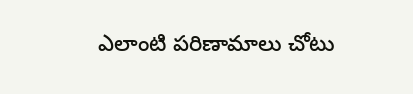ఎలాంటి పరిణామాలు చోటు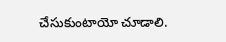చేసుకుంటాయో చూడాలి.